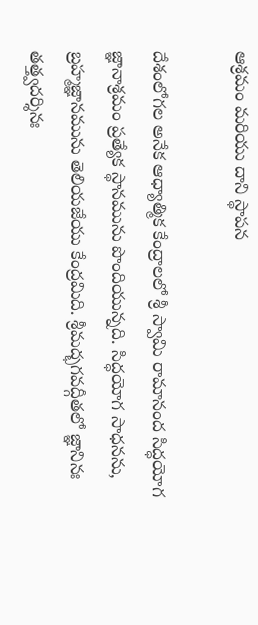ఆశ్రమం మరియు దాని స్థాపన

దేశంలోగ‌ల‌ అనేక ఆధ్యాత్మిక కేంద్రాల‌లో శ్రీ స్వామి రామానంద సిద్ధ‌యోగ జ్ఞానాశ్ర‌మం ప్ర‌త్యేక స్థాన‌మును పొందియున్న‌ది. సిద్ధయోగ సాధ‌న‌ను, బ్ర‌హ్మ‌జ్ఞాన‌మును తెలియ‌జేయు కేంద్రమిది. శ్రీ‌మ‌ద్భ‌గ‌వ‌ద్గీత‌లో జ్ఞానినః త‌త్త్వ‌ద‌ర్శినః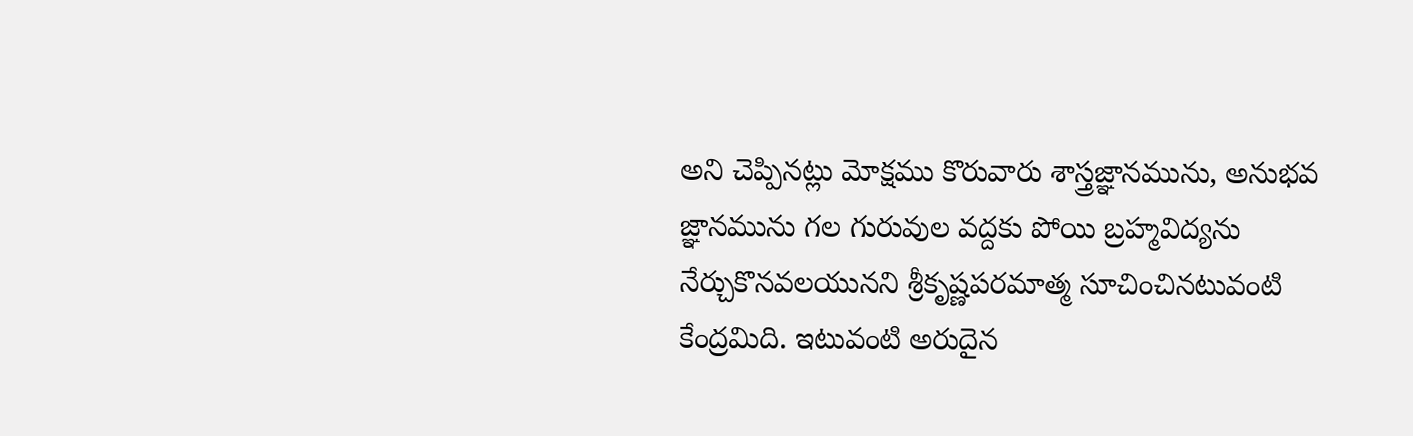అని చెప్పిన‌ట్లు మోక్ష‌ము కొరువారు శాస్త్ర‌జ్ఞాన‌మును, అనుభ‌వ జ్ఞాన‌మును గ‌ల గురువుల వ‌ద్ద‌కు పోయి బ్ర‌హ్మ‌విద్య‌ను నేర్చుకొన‌వ‌ల‌యున‌ని శ్రీ‌కృష్ణ‌ప‌ర‌మాత్మ సూచించినటువంటి కేంద్ర‌మిది. ఇటువంటి అరుదైన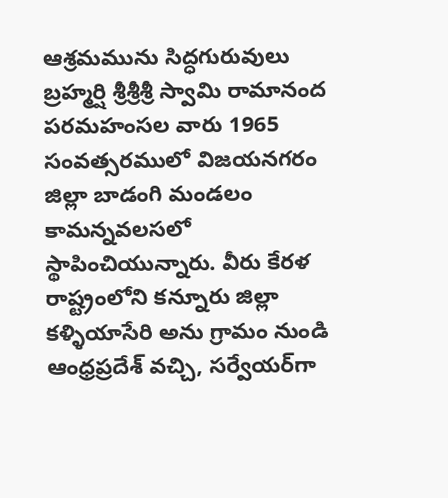ఆశ్ర‌మ‌మును సిద్ధ‌గురువులు బ్ర‌హ్మ‌ర్షి శ్రీ‌శ్రీ‌శ్రీ స్వామి రామానంద ప‌ర‌మ‌హంస‌ల వారు 1965 సంవ‌త్స‌ర‌ములో విజ‌య‌న‌గ‌రం జిల్లా బాడంగి మండ‌లం కామ‌న్న‌వ‌ల‌స‌లో స్థాపించియున్నారు. వీరు కేర‌ళ రాష్ట్రంలోని క‌న్నూరు జిల్లా క‌ళ్ళియాసేరి అను గ్రామం నుండి ఆంధ్ర‌ప్ర‌దేశ్ వ‌చ్చి, స‌ర్వేయ‌ర్‌గా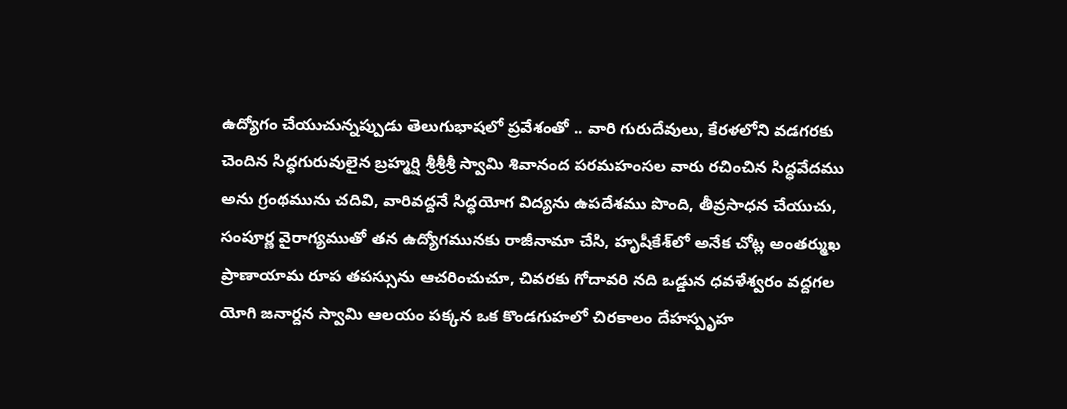ఉద్యోగం చేయుచున్న‌ప్పుడు తెలుగుభాషలో ప్ర‌వేశంతో .. వారి గురుదేవులు, కేర‌ళ‌లోని వ‌డ‌గ‌రకు చెందిన‌ సిద్ధ‌గురువులైన‌ బ్ర‌హ్మ‌ర్షి శ్రీ‌శ్రీ‌శ్రీ స్వామి శివానంద ప‌ర‌మ‌హంస‌ల వారు ర‌చించిన సిద్ధ‌వేద‌ము అను గ్రంథ‌మును చ‌దివి, వారివ‌ద్ద‌నే సిద్ధ‌యోగ విద్య‌ను ఉప‌దేశ‌ము పొంది, తీవ్ర‌సాధ‌న చేయుచు, సంపూర్ణ వైరాగ్య‌ముతో త‌న ఉద్యోగ‌మున‌కు రాజీనామా చేసి, హృషీకేశ్‌లో అనేక చోట్ల అంత‌ర్ముఖ ప్రాణాయామ రూప త‌పస్సును ఆచ‌రించుచూ, చివ‌ర‌కు గోదావ‌రి న‌ది ఒడ్డున ధ‌వ‌ళేశ్వ‌రం వ‌ద్దగ‌ల యోగి జ‌నార్ద‌న స్వామి ఆల‌యం ప‌క్క‌న ఒక కొండ‌గుహ‌లో చిర‌కాలం దేహ‌స్పృహ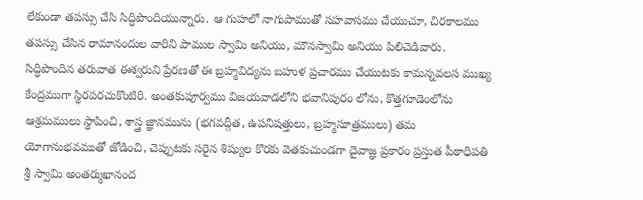లేకుండా త‌పస్సు చేసి సిద్ధిపొందియున్నారు. ఆ గుహ‌లో నాగుపాముతో స‌హ‌వాస‌ము చేయుచూ, చిర‌కాల‌ము త‌పస్సు చేసిన రామానందుల వారిని పాముల స్వామి అనియు, మౌన‌స్వామి అనియు పిలిచెడివారు. సిద్ధిపొందిన త‌రువాత ఈశ్వ‌రుని ప్రేర‌ణ‌తో ఈ బ్ర‌హ్మ‌విద్య‌ను బ‌హుళ ప్ర‌చార‌ము చేయుట‌కు కామ‌న్న‌వ‌ల‌స ముఖ్య కేంద్ర‌ముగా స్థిర‌ప‌ర‌చుకొంటిరి. అంత‌కుపూర్వ‌ము విజ‌య‌వాడ‌లోని భ‌వానిపురం లోను, కొత్త‌గూడెంలోను ఆశ్ర‌మ‌ములు స్థాపించి, శాస్త్ర జ్ఞాన‌మును (భ‌గ‌వ‌ద్గీత, ఉప‌నిష‌త్తులు, బ్ర‌హ్మ‌సూత్ర‌ములు) త‌మ యోగానుభ‌వ‌ముతో జోడించి, చెప్పుట‌కు స‌రైన శిష్యుల కొర‌కు వెత‌కుచుండ‌గా దైవాజ్ఞ ప్ర‌కారం ప్ర‌స్తుత పీఠాధిప‌తి శ్రీ స్వామి అంత‌ర్ముఖానంద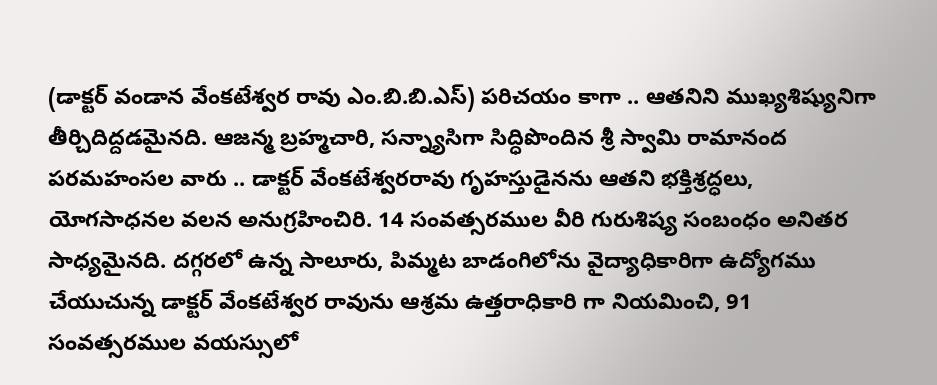(డాక్ట‌ర్ వండాన వేంక‌టేశ్వ‌ర రావు ఎం.బి.బి.ఎస్‌) ప‌రిచ‌యం కాగా .. ఆత‌నిని ముఖ్య‌శిష్యునిగా తీర్చిదిద్ద‌డ‌మైన‌ది. ఆజ‌న్మ బ్ర‌హ్మ‌చారి, స‌న్న్యాసిగా సిద్ధిపొందిన శ్రీ స్వామి రామానంద ప‌ర‌మ‌హంసల వారు .. డాక్ట‌ర్ వేంక‌టేశ్వ‌ర‌రావు గృహ‌స్తుడైన‌ను ఆత‌ని భ‌క్తిశ్ర‌ద్ధ‌లు, యోగ‌సాధ‌న‌ల వ‌ల‌న అనుగ్ర‌హించిరి. 14 సంవ‌త్స‌ర‌ముల వీరి గురుశిష్య సంబంధం అనిత‌ర సాధ్య‌మైన‌ది. ద‌గ్గ‌ర‌లో ఉన్న సాలూరు, పిమ్మ‌ట బాడంగిలోను వైద్యాధికారిగా ఉద్యోగ‌ము చేయుచున్న డాక్ట‌ర్ వేంక‌టేశ్వ‌ర రావును ఆశ్రమ ఉత్తరాధికారి గా నియ‌మించి, 91 సంవత్స‌రముల వ‌య‌స్సులో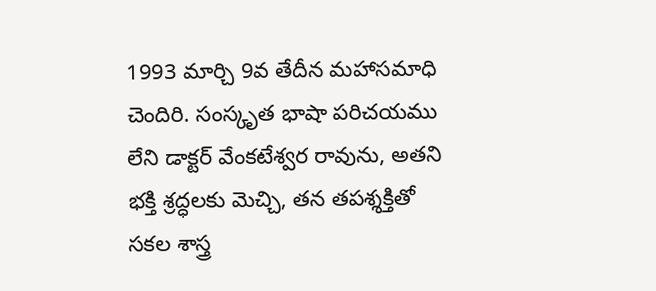1993 మార్చి 9వ తేదీన మ‌హాస‌మాధి చెందిరి. సంస్కృత భాషా ప‌రిచ‌య‌ము లేని డాక్ట‌ర్ వేంక‌టేశ్వ‌ర రావును, అత‌ని భ‌క్తి శ్ర‌ద్ధ‌ల‌కు మెచ్చి, త‌న త‌ప‌శ్శ‌క్తితో స‌క‌ల శాస్త్ర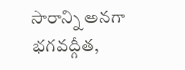సారాన్ని అన‌గా భ‌గ‌వ‌ద్గీత,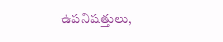ఉప‌నిష‌త్తులు,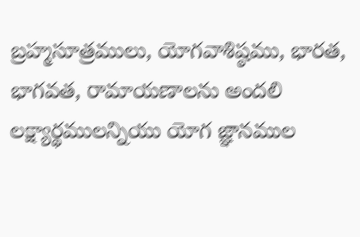బ్ర‌హ్మ‌సూత్ర‌ములు, యోగ‌వాశిష్ఠ‌ము, భార‌త, భాగ‌వ‌త, రామాయ‌ణాల‌ను అంద‌లి ల‌క్ష్యార్థ‌ములన్నియు యోగ జ్ఞాన‌ముల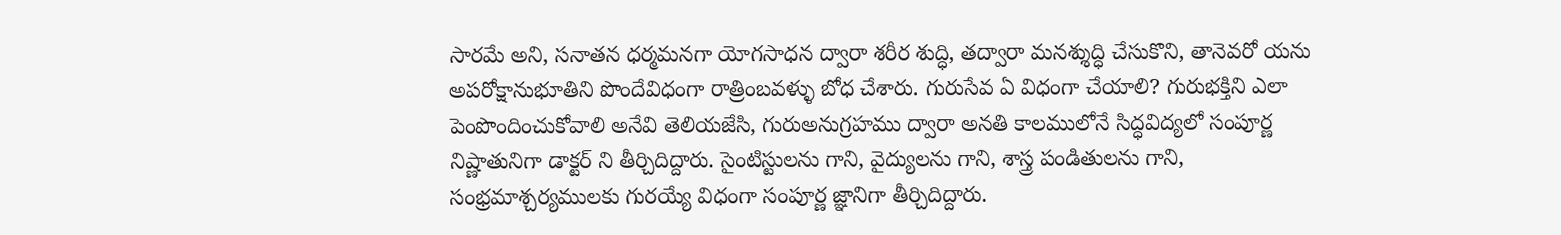సార‌మే అని, స‌నాత‌న ధ‌ర్మమ‌న‌గా యోగ‌సాధ‌న ద్వారా శ‌రీర శుద్ధి, త‌ద్వారా మ‌న‌శ్శుద్ధి చేసుకొని, తానెవ‌రో య‌ను అప‌రోక్షానుభూతిని పొందేవిధంగా రాత్రింబ‌వ‌ళ్ళు బోధ చేశారు. గురుసేవ ఏ విధంగా చేయాలి? గురుభ‌క్తిని ఎలా పెంపొందించుకోవాలి అనేవి తెలియ‌జేసి, గురుఅనుగ్ర‌హ‌ము ద్వారా అన‌తి కాల‌ములోనే సిద్ధ‌విద్య‌లో సంపూర్ణ నిష్ణాతునిగా డాక్ట‌ర్ ని తీర్చిదిద్దారు. సైంటిస్టుల‌ను గాని, వైద్యుల‌ను గాని, శాస్త్ర పండితుల‌ను గాని, సంభ్ర‌మాశ్చ‌ర్య‌ములకు గుర‌య్యే విధంగా సంపూర్ణ జ్ఞానిగా తీర్చిదిద్దారు.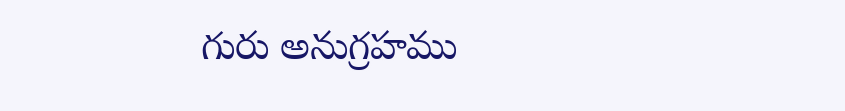గురు అనుగ్ర‌హ‌ము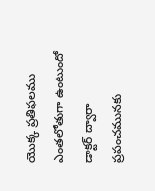యొక్క ప్ర‌తిఫ‌ల‌ము ఎంత‌లోతుగా ఉంటుందో డాక్ట‌ర్ ద్వారా ప్ర‌పంచ‌మున‌కు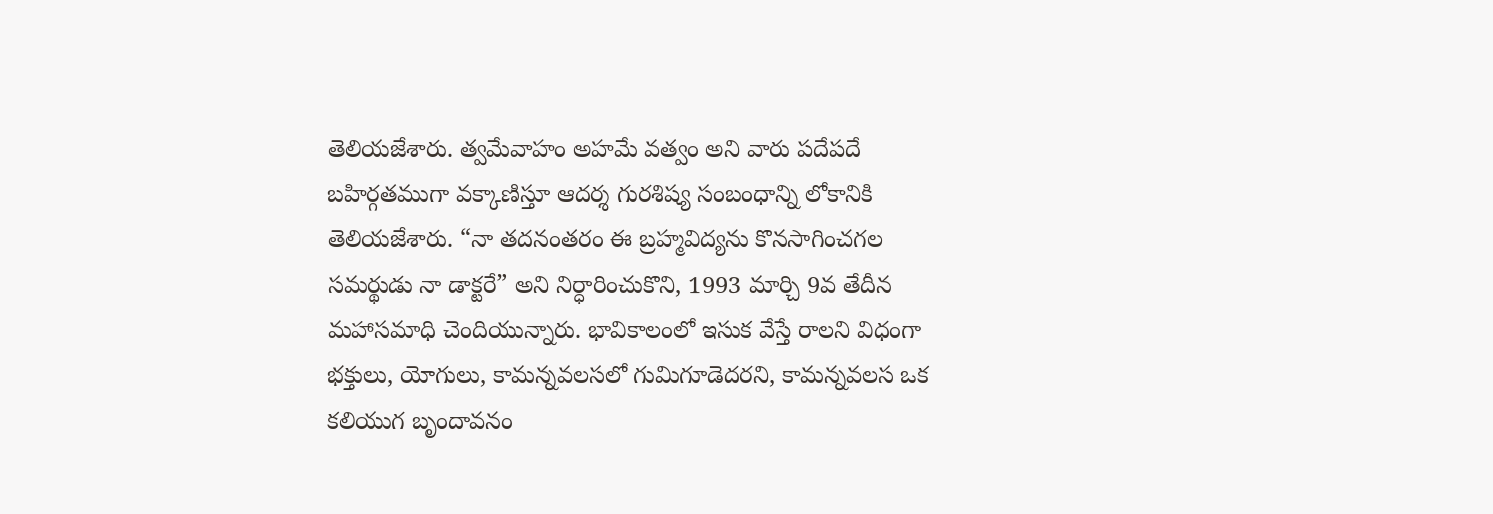తెలియ‌జేశారు. త్వ‌మేవాహం అహ‌మే వ‌త్వం అని వారు ప‌దేప‌దే బ‌హిర్గ‌త‌ముగా వ‌క్కాణిస్తూ ఆద‌ర్శ గుర‌శిష్య సంబంధాన్ని లోకానికి తెలియ‌జేశారు. “నా త‌ద‌నంత‌రం ఈ బ్ర‌హ్మ‌విద్య‌ను కొన‌సాగించ‌గ‌ల స‌మ‌ర్థుడు నా డాక్ట‌రే” అని నిర్ధారించుకొని, 1993 మార్చి 9వ తేదీన మ‌హాస‌మాధి చెందియున్నారు. భావికాలంలో ఇసుక వేస్తే రాల‌ని విధంగా భ‌క్తులు, యోగులు, కామ‌న్న‌వ‌ల‌స‌లో గుమిగూడెద‌రని, కామ‌న్న‌వ‌ల‌స ఒక క‌లియుగ బృందావ‌నం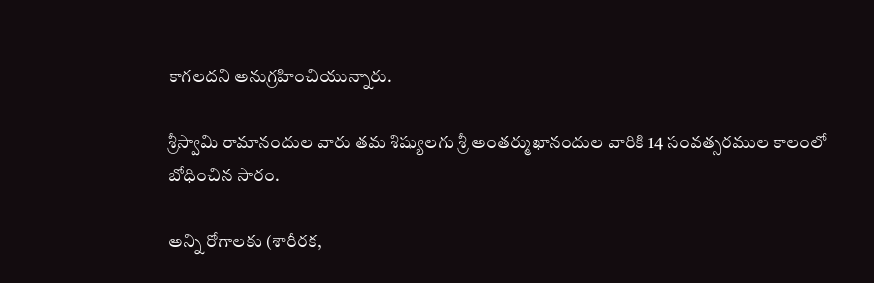కాగ‌ల‌ద‌ని అనుగ్ర‌హించియున్నారు.

శ్రీ‌స్వామి రామానందుల వారు త‌మ శిష్యుల‌గు శ్రీ అంత‌ర్ముఖానందుల వారికి 14 సంవ‌త్స‌రముల కాలంలో బోధించిన సారం.

అన్ని రోగాల‌కు (శారీర‌క‌,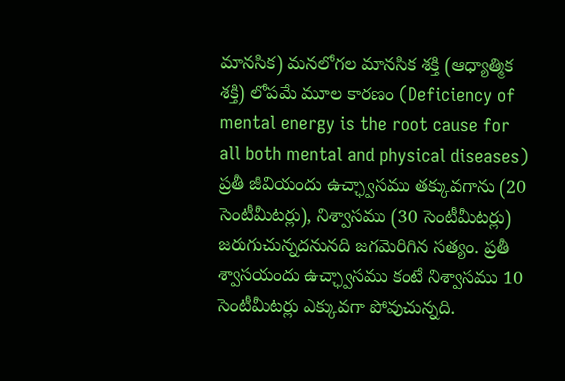మాన‌సిక‌) మ‌న‌లోగ‌ల మాన‌సిక శ‌క్తి (ఆధ్యాత్మిక శ‌క్తి) లోప‌మే మూల కార‌ణం (Deficiency of mental energy is the root cause for all both mental and physical diseases) ప్ర‌తీ జీవియందు ఉచ్ఛ్వాస‌ము త‌క్కువ‌గాను (20 సెంటీమీట‌ర్లు), నిశ్వాస‌ము (30 సెంటీమీట‌ర్లు) జ‌రుగుచున్న‌ద‌నున‌ది జ‌గ‌మెరిగిన స‌త్యం. ప్ర‌తీ శ్వాస‌యందు ఉచ్ఛ్వాస‌ము కంటే నిశ్వాస‌ము 10 సెంటీమీట‌ర్లు ఎక్కువ‌గా పోవుచున్న‌ది.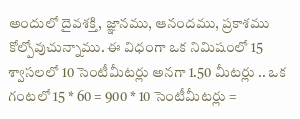అందులో దైవ‌శ‌క్తి, జ్ఞాన‌ము, ఆనంద‌ము, ప్ర‌కాశ‌ము కోల్పోవుచున్నాము. ఈ విధంగా ఒక నిమిషంలో 15 శ్వాస‌లలో 10 సెంటీమీట‌ర్లు అన‌గా 1.50 మీట‌ర్లు .. ఒక గంట‌లో 15 * 60 = 900 * 10 సెంటీమీట‌ర్లు =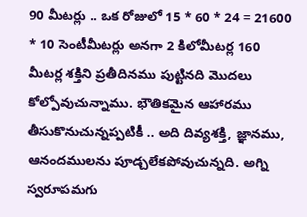90 మీట‌ర్లు .. ఒక రోజులో 15 * 60 * 24 = 21600 * 10 సెంటీమీట‌ర్లు అన‌గా 2 కిలోమీట‌ర్ల 160 మీట‌ర్ల శ‌క్తిని ప్ర‌తీదిన‌ము పుట్టిన‌ది మొద‌లు కోల్పోవుచున్నాము. భౌతిక‌మైన ఆహార‌ము తీసుకొనుచున్న‌ప్ప‌టికీ .. అది దివ్య‌శ‌క్తి, జ్ఞాన‌ము, ఆనంద‌ముల‌ను పూడ్చ‌లేక‌పోవుచున్న‌ది. అగ్ని స్వ‌రూప‌మ‌గు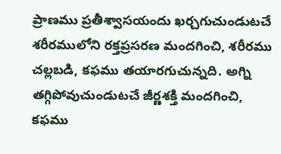ప్రాణ‌ము ప్ర‌తీశ్వాస‌యందు ఖ‌ర్చ‌గుచుండుట‌చే శ‌రీర‌ములోని ర‌క్త‌ప్ర‌స‌ర‌ణ మంద‌గించి, శ‌రీర‌ము చ‌ల్ల‌బ‌డి, క‌ఫ‌ము త‌యార‌గుచున్న‌ది. అగ్ని త‌గ్గిపోవుచుండుట‌చే జీర్ణ‌శ‌క్తి మంద‌గించి, క‌ఫ‌ము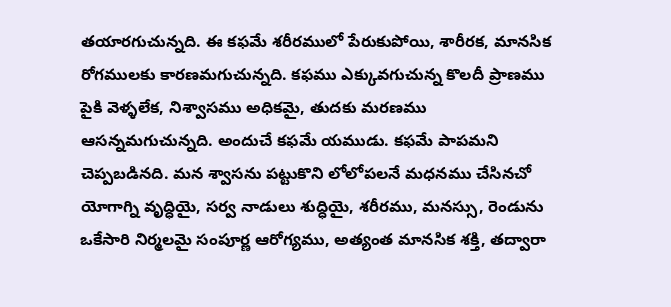త‌యార‌గుచున్న‌ది. ఈ క‌ఫ‌మే శ‌రీర‌ములో పేరుకుపోయి, శారీర‌క, మాన‌సిక రోగ‌ముల‌కు కార‌ణ‌మ‌గుచున్న‌ది. క‌ఫ‌ము ఎక్కువ‌గుచున్న కొల‌దీ ప్రాణ‌ము పైకి వెళ్ళ‌లేక‌, నిశ్వాస‌ము అధిక‌మై, తుద‌కు మ‌ర‌ణ‌ము ఆస‌న్న‌మ‌గుచున్న‌ది. అందుచే క‌ఫ‌మే య‌ముడు. క‌ఫ‌మే పాప‌మ‌ని చెప్ప‌బ‌డిన‌ది. మ‌న శ్వాస‌ను ప‌ట్టుకొని లోలోప‌లనే మ‌ధ‌న‌ము చేసిన‌చో యోగాగ్ని వృద్ధియై, స‌ర్వ నాడులు శుద్ధియై, శ‌రీర‌ము, మ‌న‌స్సు, రెండును ఒకేసారి నిర్మ‌ల‌మై సంపూర్ణ ఆరోగ్య‌ము, అత్యంత మాన‌సిక శ‌క్తి, త‌ద్వారా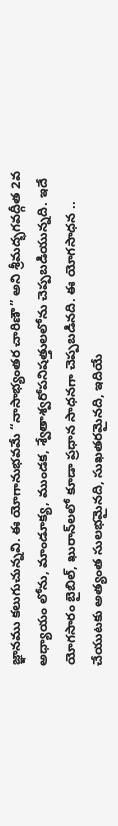జ్ఞాన‌ము క‌లుగుచున్న‌వి. ఈ యోగానుభ‌వ‌మే “నాసాభ్యంత‌ర చారిణౌ” అని శ్రీ‌మ‌ద్భ‌గ‌వ‌ద్గీత‌ 2వ అధ్యాయం లోను, మాండూక్య‌, ముండ‌క‌, శ్వేతాశ్వ‌రోప‌నిష‌త్తుల‌లోను చెప్ప‌బ‌డియున్న‌ది. ఇదే యోగసారం బైబిల్, ఖురాన్‌ల‌లో కూడా ప్ర‌ధాన సాధ‌న‌గా చెప్ప‌బ‌డిన‌ది. ఈ యోగసాధ‌న .. చేయుట‌కు అత్యంత సుల‌భ‌మైన‌ది, సుఖ‌త‌ర‌మైన‌ది, ఇదియే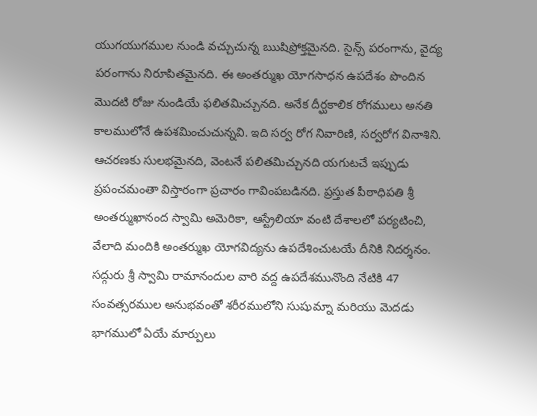యుగ‌యుగ‌ముల నుండి వ‌చ్చుచున్న ఋషిప్రోక్త‌మైన‌ది. సైన్స్ ప‌రంగాను, వైద్య పరంగాను నిరూపిత‌మైన‌ది. ఈ అంత‌ర్ముఖ యోగ‌సాధ‌న ఉప‌దేశం పొందిన మొద‌టి రోజు నుండియే ఫ‌లిత‌మిచ్చున‌ది. అనేక దీర్ఘ‌కాలిక రోగ‌ములు అన‌తి కాల‌ములోనే ఉప‌శ‌మించుచున్న‌వి. ఇది స‌ర్వ రోగ నివారిణి, స‌ర్వ‌రోగ వినాశిని. ఆచ‌ర‌ణ‌కు సుల‌భ‌మైన‌ది, వెంట‌నే ప‌లిత‌మిచ్చున‌ది య‌గుట‌చే ఇప్పుడు ప్ర‌పంచ‌మంతా విస్తారంగా ప్ర‌చారం గావింప‌బ‌డిన‌ది. ప్ర‌స్తుత పీఠాధిప‌తి శ్రీ అంత‌ర్ముఖానంద స్వామి అమెరికా, ఆస్ట్రేలియా వంటి దేశాల‌లో ప‌ర్య‌టించి, వేలాది మందికి అంత‌ర్ముఖ యోగ‌విద్య‌ను ఉప‌దేశించుట‌యే దీనికి నిద‌ర్శ‌నం. స‌ద్గురు శ్రీ స్వామి రామానందుల వారి వ‌ద్ద ఉప‌దేశ‌మునొంది నేటికి 47 సంవ‌త్స‌రముల అనుభ‌వంతో శ‌రీర‌ములోని సుషుమ్నా మ‌రియు మెద‌డు భాగ‌ములో ఏయే మార్పులు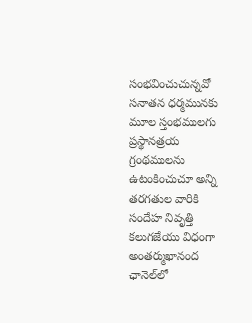సంభ‌వించుచున్న‌వో స‌నాత‌న ధ‌ర్మ‌మున‌కు మూల స్తంభ‌ముల‌గు ప్ర‌స్థాన‌త్ర‌య గ్రంథ‌ముల‌ను ఉటంకించుచూ అన్ని త‌ర‌గ‌తుల వారికి సందేహ నివృత్తి క‌లుగ‌జేయు విధంగా అంత‌ర్ముఖానంద ఛానెల్‌లో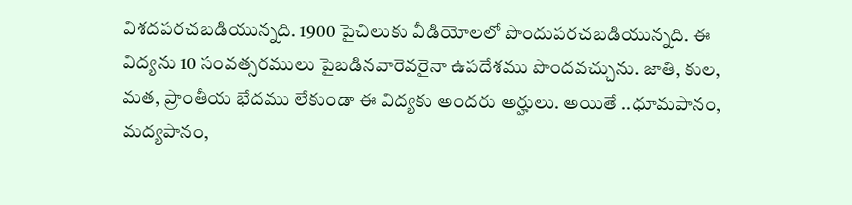విశ‌ద‌ప‌ర‌చ‌బ‌డియున్న‌ది. 1900 పైచిలుకు వీడియోల‌లో పొందుప‌ర‌చ‌బ‌డియున్న‌ది. ఈ విద్య‌ను 10 సంవ‌త్స‌ర‌ములు పైబ‌డిన‌వారెవ‌రైనా ఉప‌దేశ‌ము పొంద‌వ‌చ్చును. జాతి, కుల‌, మ‌త‌, ప్రాంతీయ భేద‌ము లేకుండా ఈ విద్య‌కు అంద‌రు అర్హులు. అయితే ..ధూమ‌పానం, మ‌ద్య‌పానం,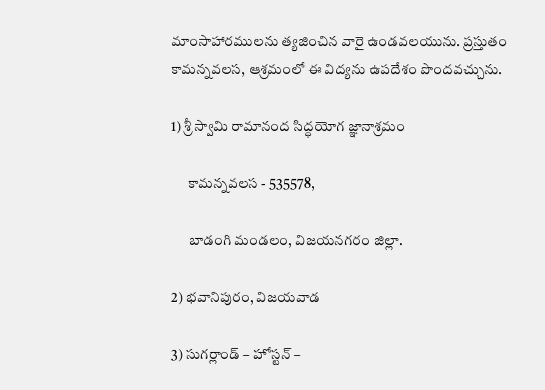మాంసాహార‌ముల‌ను త్య‌జించిన వారై ఉండ‌వ‌ల‌యును. ప్ర‌స్తుతం కామ‌న్న‌వ‌ల‌స‌, ఆశ్ర‌మంలో ఈ విద్యను ఉప‌దేశం పొందవ‌చ్చును.

1) శ్రీ స్వామి రామానంద సిద్ధ‌యోగ జ్ఞానాశ్ర‌మం

      కామ‌న్న‌వ‌ల‌స - 535578,

      బాడంగి మండ‌లం, విజ‌య‌న‌గ‌రం జిల్లా.

2) భ‌వానిపురం, విజ‌య‌వాడ‌

3) సుగ‌ర్లాండ్ – హోస్ట‌న్ –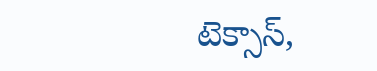టెక్సాస్‌,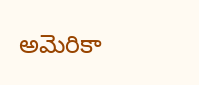అమెరికా